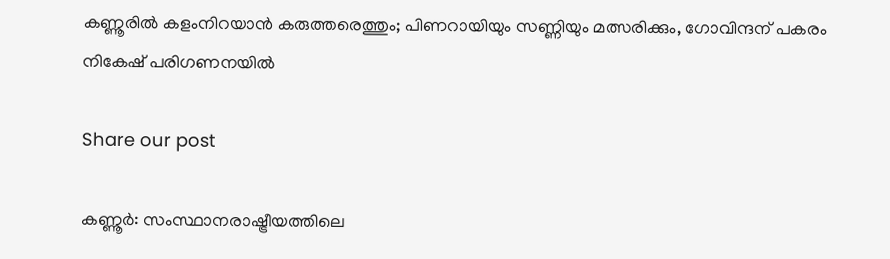കണ്ണൂരിൽ കളംനിറയാൻ കരുത്തരെത്തും; പിണറായിയും സണ്ണിയും മത്സരിക്കും, ഗോവിന്ദന് പകരം നികേഷ് പരിഗണനയിൽ

Share our post

കണ്ണൂർ: സംസ്ഥാനരാഷ്ട്രീയത്തിലെ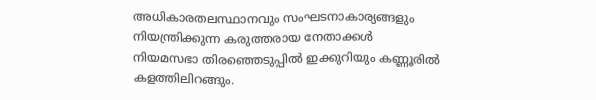അധികാരതലസ്ഥാനവും സംഘടനാകാര്യങ്ങളും നിയന്ത്രിക്കുന്ന കരുത്തരായ നേതാക്കൾ നിയമസഭാ തിരഞ്ഞെടുപ്പിൽ ഇക്കുറിയും കണ്ണൂരിൽ കളത്തിലിറങ്ങും.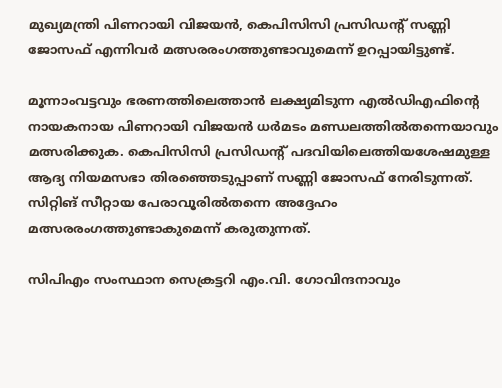മുഖ്യമന്ത്രി പിണറായി വിജയൻ, കെപിസിസി പ്രസിഡന്റ് സണ്ണി ജോസഫ് എന്നിവർ മത്സരരംഗത്തുണ്ടാവുമെന്ന് ഉറപ്പായിട്ടുണ്ട്.

മൂന്നാംവട്ടവും ഭരണത്തിലെത്താൻ ലക്ഷ്യമിടുന്ന എൽഡിഎഫിന്റെ നായകനായ പിണറായി വിജയൻ ധർമടം മണ്ഡലത്തിൽതന്നെയാവും മത്സരിക്കുക. കെപിസിസി പ്രസിഡന്റ് പദവിയിലെത്തിയശേഷമുള്ള ആദ്യ നിയമസഭാ തിരഞ്ഞെടുപ്പാണ് സണ്ണി ജോസഫ് നേരിടുന്നത്. സിറ്റിങ് സീറ്റായ പേരാവൂരിൽതന്നെ അദ്ദേഹം മത്സരരംഗത്തുണ്ടാകുമെന്ന് കരുതുന്നത്.

സിപിഎം സംസ്ഥാന സെക്രട്ടറി എം.വി. ഗോവിന്ദനാവും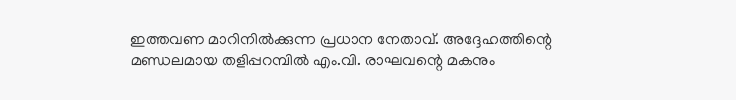ഇത്തവണ മാറിനിൽക്കുന്ന പ്രധാന നേതാവ്. അദ്ദേഹത്തിന്റെ മണ്ഡലമായ തളിപ്പറമ്പിൽ എം.വി. രാഘവന്റെ മകനും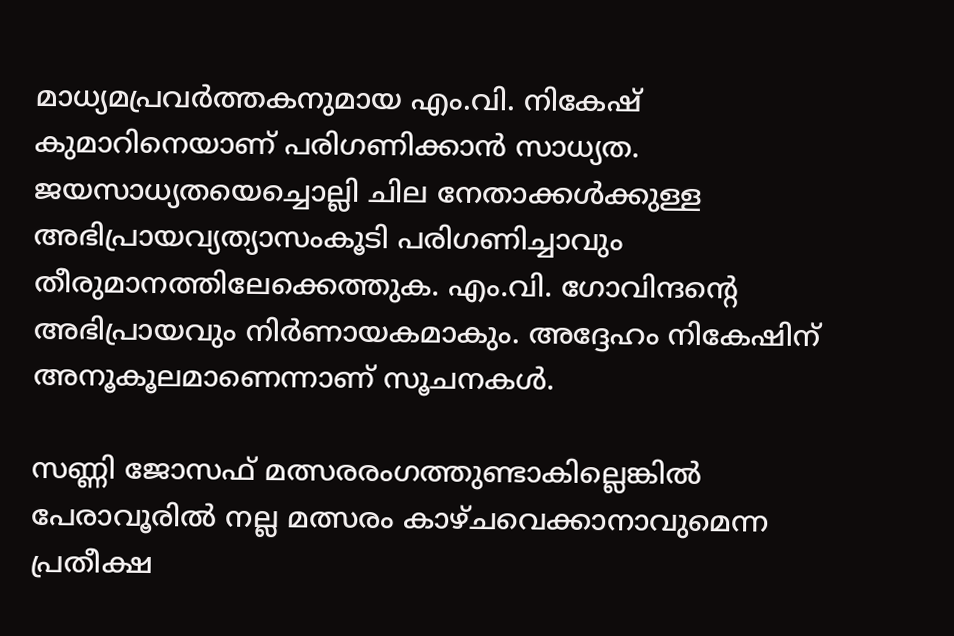മാധ്യമപ്രവർത്തകനുമായ എം.വി. നികേഷ്‌ കുമാറിനെയാണ് പരിഗണിക്കാൻ സാധ്യത. ജയസാധ്യതയെച്ചൊല്ലി ചില നേതാക്കൾക്കുള്ള അഭിപ്രായവ്യത്യാസംകൂടി പരിഗണിച്ചാവും തീരുമാനത്തിലേക്കെത്തുക. എം.വി. ഗോവിന്ദന്റെ അഭിപ്രായവും നിർണായകമാകും. അദ്ദേഹം നികേഷിന് അനൂകൂലമാണെന്നാണ് സൂചനകൾ.

സണ്ണി ജോസഫ് മത്സരരംഗത്തുണ്ടാകില്ലെങ്കിൽ പേരാവൂരിൽ നല്ല മത്സരം കാഴ്ചവെക്കാനാവുമെന്ന പ്രതീക്ഷ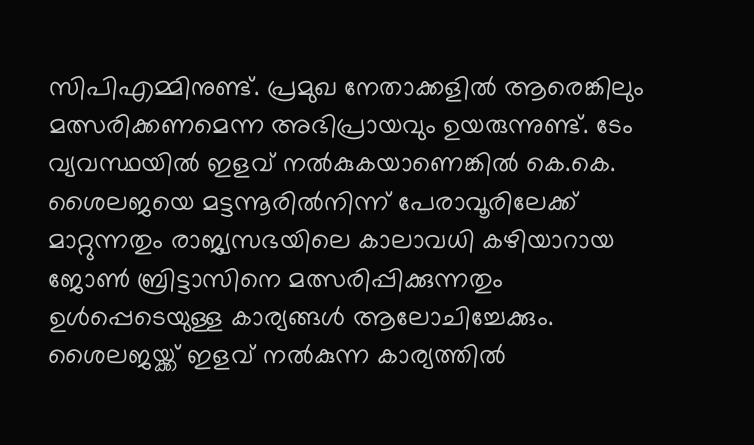സിപിഎമ്മിനുണ്ട്. പ്രമുഖ നേതാക്കളിൽ ആരെങ്കിലും മത്സരിക്കണമെന്ന അഭിപ്രായവും ഉയരുന്നുണ്ട്. ടേം വ്യവസ്ഥയിൽ ഇളവ് നൽകുകയാണെങ്കിൽ കെ.കെ. ശൈലജയെ മട്ടന്നൂരിൽനിന്ന് പേരാവൂരിലേക്ക് മാറ്റുന്നതും രാജ്യസഭയിലെ കാലാവധി കഴിയാറായ ജോൺ ബ്രിട്ടാസിനെ മത്സരിപ്പിക്കുന്നതും ഉൾപ്പെടെയുള്ള കാര്യങ്ങൾ ആലോചിച്ചേക്കും. ശൈലജയ്ക്ക്‌ ഇളവ് നൽകുന്ന കാര്യത്തിൽ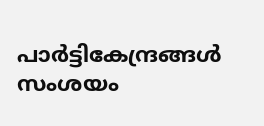പാർട്ടികേന്ദ്രങ്ങൾ സംശയം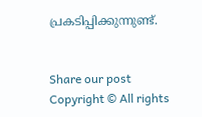പ്രകടിപ്പിക്കുന്നുണ്ട്.


Share our post
Copyright © All rights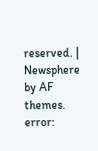reserved. | Newsphere by AF themes.
error: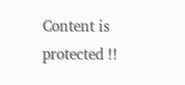Content is protected !!